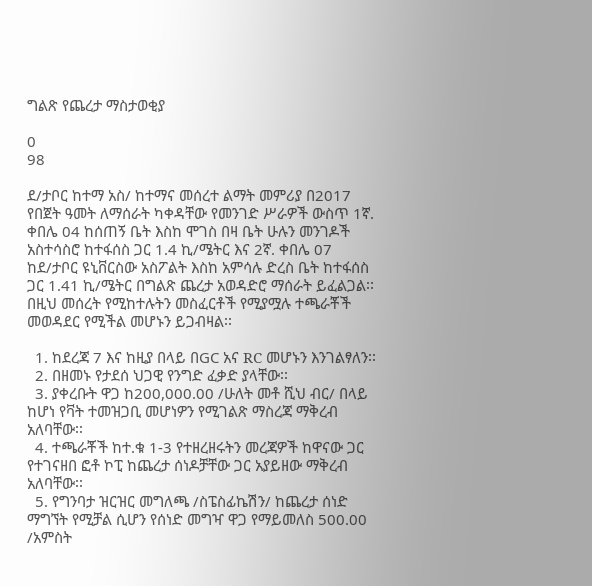ግልጽ የጨረታ ማስታወቂያ

0
98

ደ/ታቦር ከተማ አስ/ ከተማና መሰረተ ልማት መምሪያ በ2017 የበጀት ዓመት ለማሰራት ካቀዳቸው የመንገድ ሥራዎች ውስጥ 1ኛ. ቀበሌ 04 ከሰጠኝ ቤት እስከ ሞገስ በዛ ቤት ሁሉን መንገዶች አስተሳስሮ ከተፋሰስ ጋር 1.4 ኪ/ሜትር እና 2ኛ. ቀበሌ 07 ከደ/ታቦር ዩኒቨርስው አስፖልት እስከ አምሳሉ ድረስ ቤት ከተፋሰስ ጋር 1.41 ኪ/ሜትር በግልጽ ጨረታ አወዳድሮ ማሰራት ይፈልጋል፡፡ በዚህ መሰረት የሚከተሉትን መስፈርቶች የሚያሟሉ ተጫራቾች መወዳደር የሚችል መሆኑን ይጋብዛል፡፡

  1. ከደረጃ 7 እና ከዚያ በላይ በGC አና RC መሆኑን እንገልፃለን፡፡
  2. በዘመኑ የታደሰ ህጋዊ የንግድ ፈቃድ ያላቸው፡፡
  3. ያቀረቡት ዋጋ ከ200,000.00 /ሁለት መቶ ሺህ ብር/ በላይ ከሆነ የቫት ተመዝጋቢ መሆነዎን የሚገልጽ ማስረጃ ማቅረብ አለባቸው፡፡
  4. ተጫራቾች ከተ.ቁ 1-3 የተዘረዘሩትን መረጃዎች ከዋናው ጋር የተገናዘበ ፎቶ ኮፒ ከጨረታ ሰነዶቻቸው ጋር አያይዘው ማቅረብ አለባቸው፡፡
  5. የግንባታ ዝርዝር መግለጫ /ስፔስፊኬሽን/ ከጨረታ ሰነድ ማግኘት የሚቻል ሲሆን የሰነድ መግዣ ዋጋ የማይመለስ 500.00 /አምስት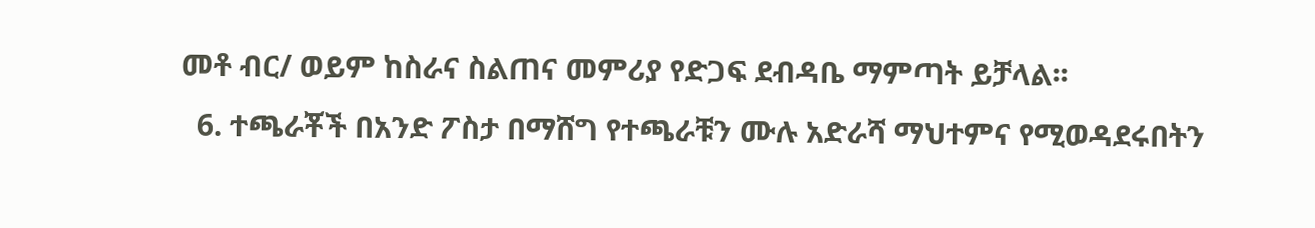መቶ ብር/ ወይም ከስራና ስልጠና መምሪያ የድጋፍ ደብዳቤ ማምጣት ይቻላል፡፡
  6. ተጫራቾች በአንድ ፖስታ በማሸግ የተጫራቹን ሙሉ አድራሻ ማህተምና የሚወዳደሩበትን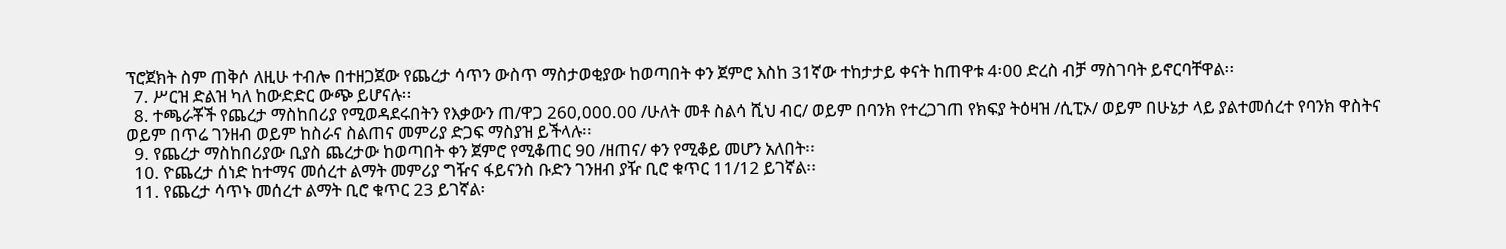ፕሮጀክት ስም ጠቅሶ ለዚሁ ተብሎ በተዘጋጀው የጨረታ ሳጥን ውስጥ ማስታወቂያው ከወጣበት ቀን ጀምሮ እስከ 31ኛው ተከታታይ ቀናት ከጠዋቱ 4፡00 ድረስ ብቻ ማስገባት ይኖርባቸዋል፡፡
  7. ሥርዝ ድልዝ ካለ ከውድድር ውጭ ይሆናሉ፡፡
  8. ተጫራቾች የጨረታ ማስከበሪያ የሚወዳደሩበትን የእቃውን ጠ/ዋጋ 260,000.00 /ሁለት መቶ ስልሳ ሺህ ብር/ ወይም በባንክ የተረጋገጠ የክፍያ ትዕዛዝ /ሲፒኦ/ ወይም በሁኔታ ላይ ያልተመሰረተ የባንክ ዋስትና ወይም በጥሬ ገንዘብ ወይም ከስራና ስልጠና መምሪያ ድጋፍ ማስያዝ ይችላሉ፡፡
  9. የጨረታ ማስከበሪያው ቢያስ ጨረታው ከወጣበት ቀን ጀምሮ የሚቆጠር 90 /ዘጠና/ ቀን የሚቆይ መሆን አለበት፡፡
  10. ዮጨረታ ሰነድ ከተማና መሰረተ ልማት መምሪያ ግዥና ፋይናንስ ቡድን ገንዘብ ያዥ ቢሮ ቁጥር 11/12 ይገኛል፡፡
  11. የጨረታ ሳጥኑ መሰረተ ልማት ቢሮ ቁጥር 23 ይገኛል፡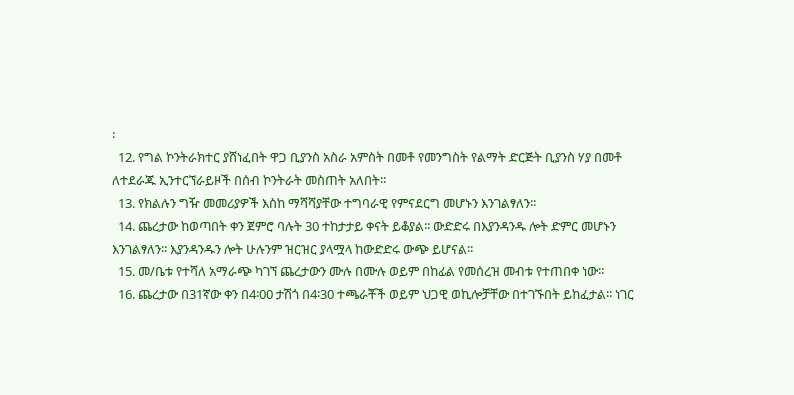፡
  12. የግል ኮንትራክተር ያሸነፈበት ዋጋ ቢያንስ አስራ አምስት በመቶ የመንግስት የልማት ድርጅት ቢያንስ ሃያ በመቶ ለተደራጁ ኢንተርኘራይዞች በሰብ ኮንትራት መስጠት አለበት፡፡
  13. የክልሉን ግዥ መመሪያዎች እስከ ማሻሻያቸው ተግባራዊ የምናደርግ መሆኑን እንገልፃለን፡፡
  14. ጨረታው ከወጣበት ቀን ጀምሮ ባሉት 30 ተከታታይ ቀናት ይቆያል፡፡ ውድድሩ በእያንዳንዱ ሎት ድምር መሆኑን እንገልፃለን፡፡ እያንዳንዱን ሎት ሁሉንም ዝርዝር ያላሟላ ከውድድሩ ውጭ ይሆናል፡፡
  15. መ/ቤቱ የተሻለ አማራጭ ካገኘ ጨረታውን ሙሉ በሙሉ ወይም በከፊል የመሰረዝ መብቱ የተጠበቀ ነው፡፡
  16. ጨረታው በ31ኛው ቀን በ4፡00 ታሽጎ በ4፡30 ተጫራቾች ወይም ህጋዊ ወኪሎቻቸው በተገኙበት ይከፈታል፡፡ ነገር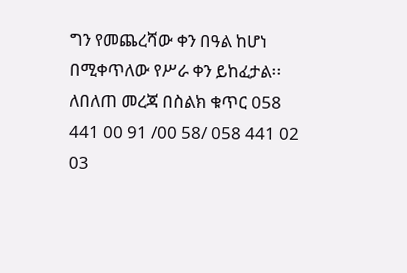ግን የመጨረሻው ቀን በዓል ከሆነ በሚቀጥለው የሥራ ቀን ይከፈታል፡፡ ለበለጠ መረጃ በስልክ ቁጥር 058 441 00 91 /00 58/ 058 441 02 03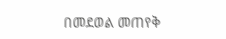በመደወል መጠየቅ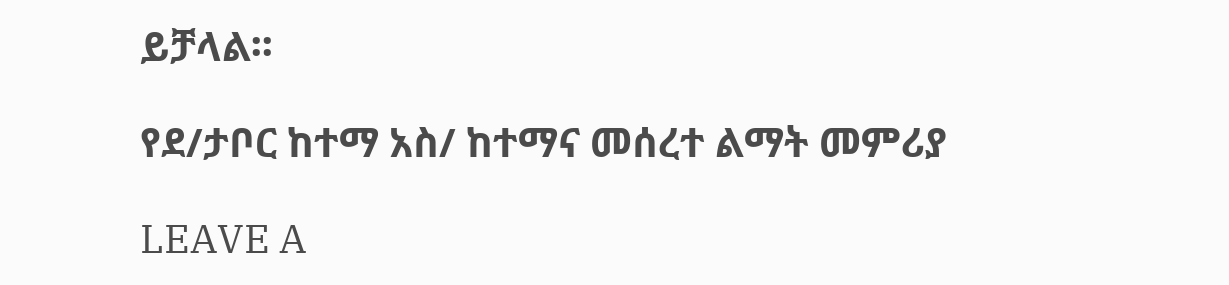ይቻላል፡፡

የደ/ታቦር ከተማ አስ/ ከተማና መሰረተ ልማት መምሪያ

LEAVE A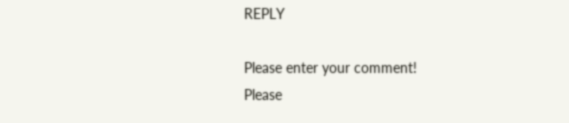REPLY

Please enter your comment!
Please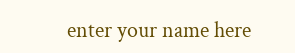enter your name here